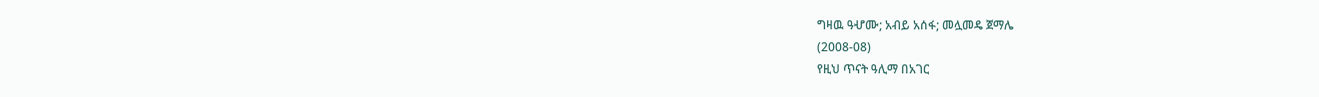ግዛዉ ዓሇሙ; አብይ አሰፋ; መሏመዴ ጀማሌ
(2008-08)
የዚህ ጥናት ዓሊማ በአገር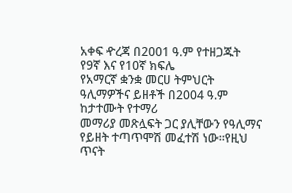አቀፍ ዯረጃ በ2001 ዓ.ም የተዘጋጁት የ9ኛ እና የ10ኛ ክፍሌ
የአማርኛ ቋንቋ መርሀ ትምህርት ዓሊማዎችና ይዘቶች በ2004 ዓ.ም ከታተሙት የተማሪ
መማሪያ መጽሏፍት ጋር ያሊቸውን የዓሊማና የይዘት ተጣጥሞሽ መፈተሽ ነው፡፡የዚህ
ጥናት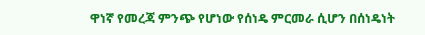ዋነኛ የመረጃ ምንጭ የሆነው የሰነዴ ምርመራ ሲሆን በሰነዴነት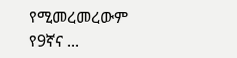የሚመረመረውም
የ9ኛና ...